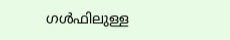ഗള്‍ഫിലുള്ള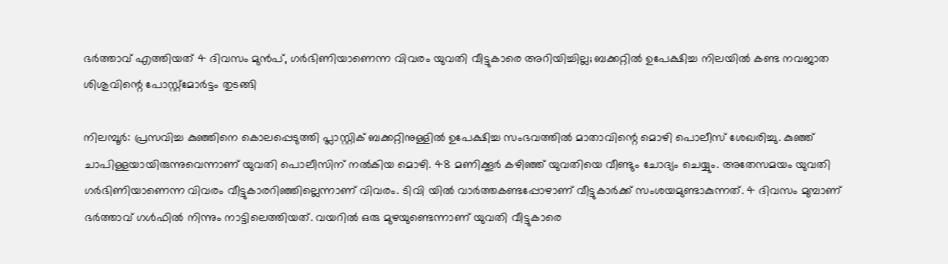ഭര്‍ത്താവ് എത്തിയത് 4 ദിവസം മുന്‍പ്, ഗര്‍ഭിണിയാണെന്ന വിവരം യുവതി വീട്ടുകാരെ അറിയിച്ചില്ല; ബക്കറ്റില്‍ ഉപേക്ഷിച്ച നിലയില്‍ കണ്ട നവജാത ശിശുവിന്റെ പോസ്റ്റ്‌മോര്‍ട്ടം തുടങ്ങി

നിലമ്പൂര്‍: പ്രസവിച്ച കുഞ്ഞിനെ കൊലപ്പെടുത്തി പ്ലാസ്റ്റിക് ബക്കറ്റിനുള്ളില്‍ ഉപേക്ഷിച്ച സംഭവത്തില്‍ മാതാവിന്റെ മൊഴി പൊലീസ് ശേഖരിച്ചു. കുഞ്ഞ് ചാപിള്ളയായിരുന്നുവെന്നാണ് യുവതി പൊലീസിന് നല്‍കിയ മൊഴി. 48 മണിക്കൂര്‍ കഴിഞ്ഞ് യുവതിയെ വീണ്ടും ചോദ്യം ചെയ്യും. അതേസമയം യുവതി ഗര്‍ഭിണിയാണെന്ന വിവരം വീട്ടുകാരറിഞ്ഞില്ലെന്നാണ് വിവരം. ടിവി യില്‍ വാര്‍ത്തകണ്ടപ്പോഴാണ് വീട്ടുകാര്‍ക്ക് സംശയമുണ്ടാകുന്നത്. 4 ദിവസം മുമ്പാണ് ഭര്‍ത്താവ് ഗള്‍ഫില്‍ നിന്നും നാട്ടിലെത്തിയത്. വയറില്‍ ഒരു മുഴയുണ്ടെന്നാണ് യുവതി വീട്ടുകാരെ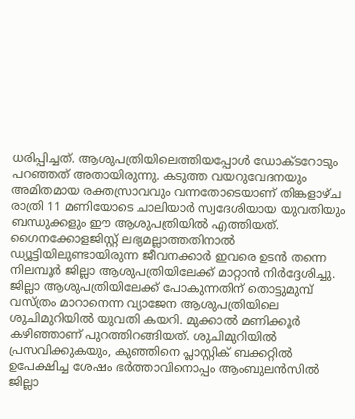ധരിപ്പിച്ചത്. ആശുപത്രിയിലെത്തിയപ്പോള്‍ ഡോക്ടറോടും പറഞ്ഞത് അതായിരുന്നു. കടുത്ത വയറുവേദനയും അമിതമായ രക്തസ്രാവവും വന്നതോടെയാണ് തിങ്കളാഴ്ച രാത്രി 11 മണിയോടെ ചാലിയാര്‍ സ്വദേശിയായ യുവതിയും ബന്ധുക്കളും ഈ ആശുപത്രിയില്‍ എത്തിയത്. ഗൈനക്കോളജിസ്റ്റ് ലഭ്യമല്ലാത്തതിനാല്‍ ഡ്യൂട്ടിയിലുണ്ടായിരുന്ന ജീവനക്കാര്‍ ഇവരെ ഉടന്‍ തന്നെ നിലമ്പൂര്‍ ജില്ലാ ആശുപത്രിയിലേക്ക് മാറ്റാന്‍ നിര്‍ദ്ദേശിച്ചു. ജില്ലാ ആശുപത്രിയിലേക്ക് പോകുന്നതിന് തൊട്ടുമുമ്പ് വസ്ത്രം മാറാനെന്ന വ്യാജേന ആശുപത്രിയിലെ ശുചിമുറിയില്‍ യുവതി കയറി. മുക്കാല്‍ മണിക്കൂര്‍ കഴിഞ്ഞാണ് പുറത്തിറങ്ങിയത്. ശുചിമുറിയില്‍ പ്രസവിക്കുകയും, കുഞ്ഞിനെ പ്ലാസ്റ്റിക് ബക്കറ്റില്‍ ഉപേക്ഷിച്ച ശേഷം ഭര്‍ത്താവിനൊപ്പം ആംബുലന്‍സില്‍ ജില്ലാ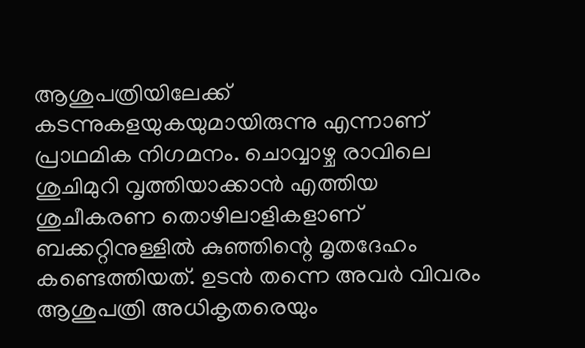ആശുപത്രിയിലേക്ക് കടന്നുകളയുകയുമായിരുന്നു എന്നാണ് പ്രാഥമിക നിഗമനം. ചൊവ്വാഴ്ച രാവിലെ ശുചിമുറി വൃത്തിയാക്കാന്‍ എത്തിയ ശുചീകരണ തൊഴിലാളികളാണ് ബക്കറ്റിനുള്ളില്‍ കുഞ്ഞിന്റെ മൃതദേഹം കണ്ടെത്തിയത്. ഉടന്‍ തന്നെ അവര്‍ വിവരം ആശുപത്രി അധികൃതരെയും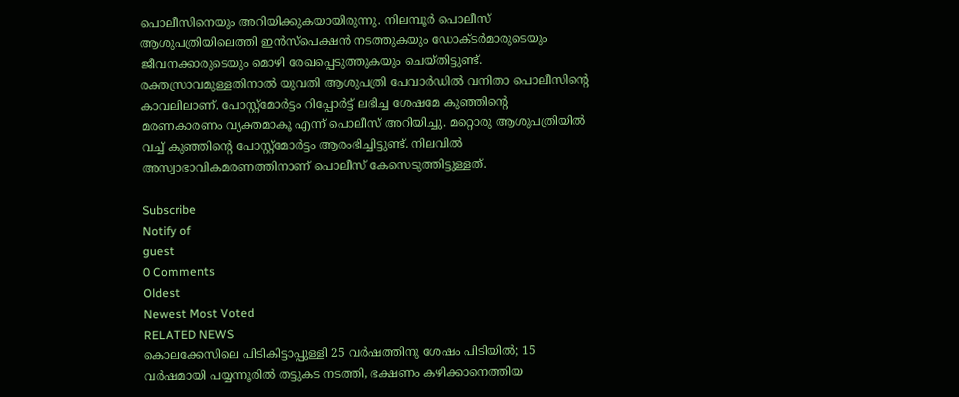പൊലീസിനെയും അറിയിക്കുകയായിരുന്നു. നിലമ്പൂര്‍ പൊലീസ് ആശുപത്രിയിലെത്തി ഇന്‍സ്‌പെക്ഷന്‍ നടത്തുകയും ഡോക്ടര്‍മാരുടെയും ജീവനക്കാരുടെയും മൊഴി രേഖപ്പെടുത്തുകയും ചെയ്തിട്ടുണ്ട്.
രക്തസ്രാവമുള്ളതിനാല്‍ യുവതി ആശുപത്രി പേവാര്‍ഡില്‍ വനിതാ പൊലീസിന്റെ കാവലിലാണ്. പോസ്റ്റ്മോര്‍ട്ടം റിപ്പോര്‍ട്ട് ലഭിച്ച ശേഷമേ കുഞ്ഞിന്റെ മരണകാരണം വ്യക്തമാകൂ എന്ന് പൊലീസ് അറിയിച്ചു. മറ്റൊരു ആശുപത്രിയില്‍ വച്ച് കുഞ്ഞിന്റെ പോസ്റ്റ്‌മോര്‍ട്ടം ആരംഭിച്ചിട്ടുണ്ട്. നിലവില്‍ അസ്വാഭാവികമരണത്തിനാണ് പൊലീസ് കേസെടുത്തിട്ടുള്ളത്.

Subscribe
Notify of
guest
0 Comments
Oldest
Newest Most Voted
RELATED NEWS
കൊലക്കേസിലെ പിടികിട്ടാപ്പുള്ളി 25 വര്‍ഷത്തിനു ശേഷം പിടിയില്‍; 15 വര്‍ഷമായി പയ്യന്നൂരില്‍ തട്ടുകട നടത്തി, ഭക്ഷണം കഴിക്കാനെത്തിയ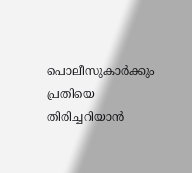പൊലീസുകാര്‍ക്കും പ്രതിയെ തിരിച്ചറിയാന്‍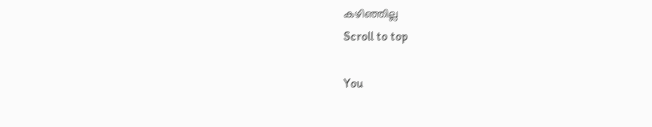കഴിഞ്ഞില്ല
Scroll to top

You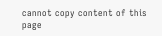cannot copy content of this page